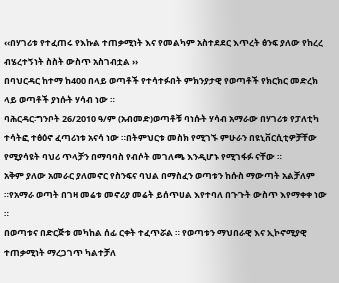‹‹በሃገሪቱ የተፈጠሩ የእኩል ተጠቃሚነት እና የመልካም አስተደደር እጥረት ፅንፍ ያለው የከረረ ብሄረተኝነት ስስት ውስጥ አስገብቷል ››
በባህርዳር ከተማ ከ400 በላይ ወጣቶች የተሳተፉበት ምክንያታዊ የወጣቶች የክርክር መድረክ ላይ ወጣቶች ያነሱት ሃሳብ ነው ።
ባሕርዳር፡ግንቦት 26/2010 ዓ/ም (አብመድ)ወጣቶቹ ባነሱት ሃሳብ አማራው በሃገሪቱ የፓለቲካ ተሳትፎ ተፅዕኖ ፈጣሪነቱ አናሳ ነው ።በትምህርቱ መስክ የሚገኙ ምሁራን በዩኒቨርሲቲዎቻቸው የሚያሳዩት ባህሪ ጥላቻን በማባባስ የብሶት መገለጫ እንዲሆኑ የሚገፋፉ ናቸው ።
አቅም ያለው አመራር ያለመኖር የስንፍና ባህል በማስፈን ወጣቱን ከሱስ ማውጣት አልቻለም ።የአማራ ወጣት በገዛ መሬቱ መኖሪያ መሬት ይሰጥሀል እየተባለ በጉጉት ውስጥ እየማቀቀ ነው ።
በወጣቱና በድርጅቱ መካከል ሰፊ ርቀት ተፈጥሯል ። የወጣቱን ማህበራዊ እና ኢኮኖሚያዊ ተጠቃሚነት ማረጋገጥ ካልተቻለ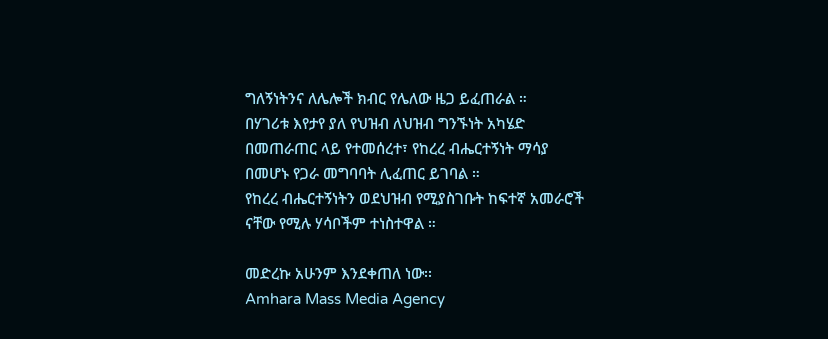ግለኝነትንና ለሌሎች ክብር የሌለው ዜጋ ይፈጠራል ።
በሃገሪቱ እየታየ ያለ የህዝብ ለህዝብ ግንኙነት አካሄድ በመጠራጠር ላይ የተመሰረተ፣ የከረረ ብሔርተኝነት ማሳያ በመሆኑ የጋራ መግባባት ሊፈጠር ይገባል ።
የከረረ ብሔርተኝነትን ወደህዝብ የሚያስገቡት ከፍተኛ አመራሮች ናቸው የሚሉ ሃሳቦችም ተነስተዋል ።

መድረኩ አሁንም እንደቀጠለ ነው፡፡
Amhara Mass Media Agency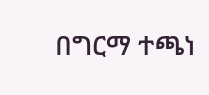በግርማ ተጫነ